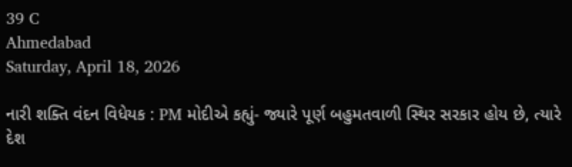39 C
Ahmedabad
Saturday, April 18, 2026

નારી શક્તિ વંદન વિધેયક : PM મોદીએ કહ્યું- જ્યારે પૂર્ણ બહુમતવાળી સ્થિર સરકાર હોય છે, ત્યારે દેશ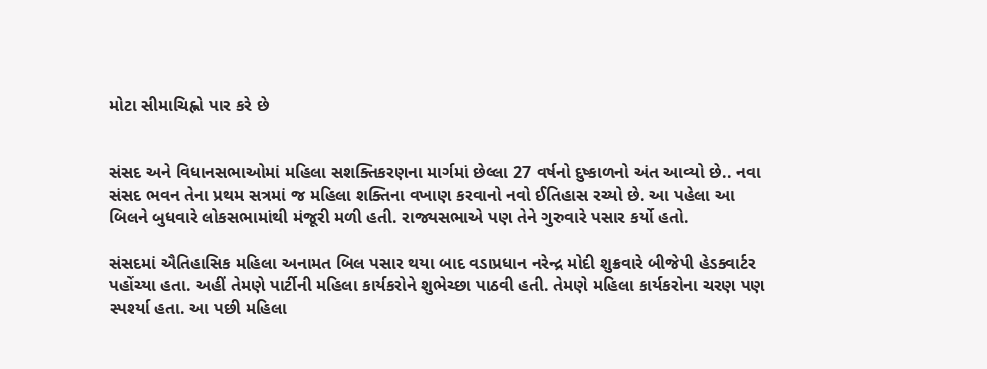મોટા સીમાચિહ્નો પાર કરે છે


સંસદ અને વિધાનસભાઓમાં મહિલા સશક્તિકરણના માર્ગમાં છેલ્લા 27 વર્ષનો દુષ્કાળનો અંત આવ્યો છે.. નવા સંસદ ભવન તેના પ્રથમ સત્રમાં જ મહિલા શક્તિના વખાણ કરવાનો નવો ઈતિહાસ રચ્યો છે. આ પહેલા આ બિલને બુધવારે લોકસભામાંથી મંજૂરી મળી હતી. રાજ્યસભાએ પણ તેને ગુરુવારે પસાર કર્યો હતો.

સંસદમાં ઐતિહાસિક મહિલા અનામત બિલ પસાર થયા બાદ વડાપ્રધાન નરેન્દ્ર મોદી શુક્રવારે બીજેપી હેડક્વાર્ટર પહોંચ્યા હતા. અહીં તેમણે પાર્ટીની મહિલા કાર્યકરોને શુભેચ્છા પાઠવી હતી. તેમણે મહિલા કાર્યકરોના ચરણ પણ સ્પર્શ્યા હતા. આ પછી મહિલા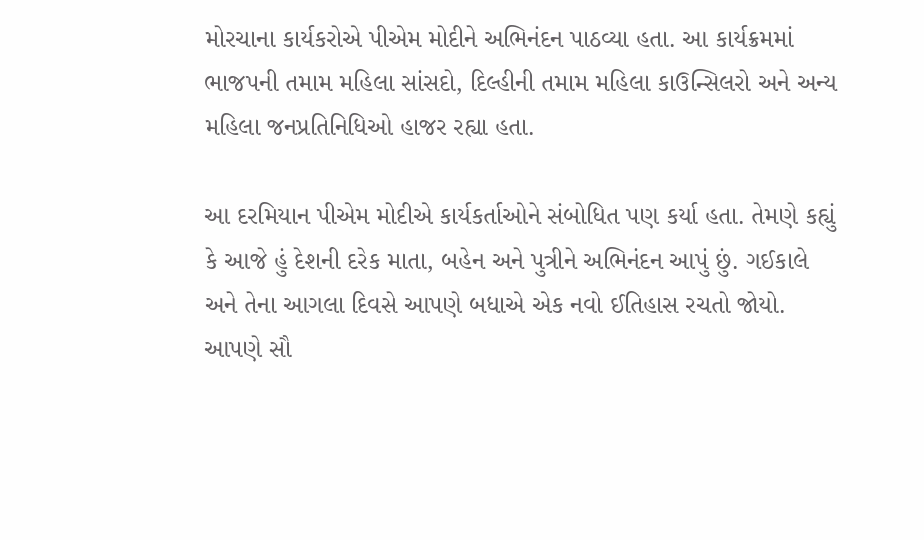મોરચાના કાર્યકરોએ પીએમ મોદીને અભિનંદન પાઠવ્યા હતા. આ કાર્યક્રમમાં ભાજપની તમામ મહિલા સાંસદો, દિલ્હીની તમામ મહિલા કાઉન્સિલરો અને અન્ય મહિલા જનપ્રતિનિધિઓ હાજર રહ્યા હતા.

આ દરમિયાન પીએમ મોદીએ કાર્યકર્તાઓને સંબોધિત પણ કર્યા હતા. તેમણે કહ્યું કે આજે હું દેશની દરેક માતા, બહેન અને પુત્રીને અભિનંદન આપું છું. ગઈકાલે અને તેના આગલા દિવસે આપણે બધાએ એક નવો ઈતિહાસ રચતો જોયો. આપણે સૌ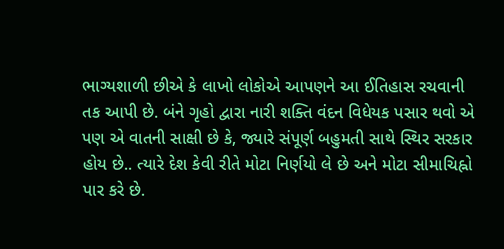ભાગ્યશાળી છીએ કે લાખો લોકોએ આપણને આ ઈતિહાસ રચવાની તક આપી છે. બંને ગૃહો દ્વારા નારી શક્તિ વંદન વિધેયક પસાર થવો એ પણ એ વાતની સાક્ષી છે કે, જ્યારે સંપૂર્ણ બહુમતી સાથે સ્થિર સરકાર હોય છે.. ત્યારે દેશ કેવી રીતે મોટા નિર્ણયો લે છે અને મોટા સીમાચિહ્નો પાર કરે છે.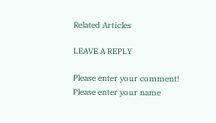Related Articles

LEAVE A REPLY

Please enter your comment!
Please enter your name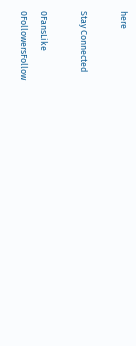here

Stay Connected

0FansLike
0FollowersFollow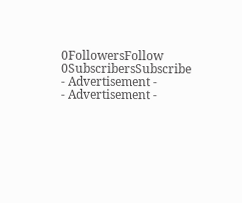0FollowersFollow
0SubscribersSubscribe
- Advertisement -
- Advertisement -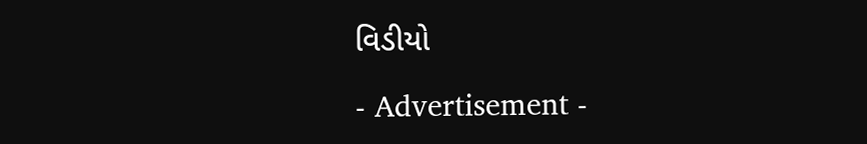વિડીયો

- Advertisement -